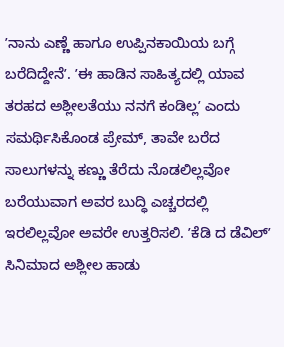ʼನಾನು ಎಣ್ಣೆ ಹಾಗೂ ಉಪ್ಪಿನಕಾಯಿಯ ಬಗ್ಗೆ ಬರೆದಿದ್ದೇನೆʼ. ʼಈ ಹಾಡಿನ ಸಾಹಿತ್ಯದಲ್ಲಿ ಯಾವ ತರಹದ ಅಶ್ಲೀಲತೆಯು ನನಗೆ ಕಂಡಿಲ್ಲʼ ಎಂದು ಸಮರ್ಥಿಸಿಕೊಂಡ ಪ್ರೇಮ್, ತಾವೇ ಬರೆದ ಸಾಲುಗಳನ್ನು ಕಣ್ಣು ತೆರೆದು ನೊಡಲಿಲ್ಲವೋ ಬರೆಯುವಾಗ ಅವರ ಬುದ್ಧಿ ಎಚ್ಚರದಲ್ಲಿ ಇರಲಿಲ್ಲವೋ ಅವರೇ ಉತ್ತರಿಸಲಿ. ʼಕೆಡಿ ದ ಡೆವಿಲ್ʼ ಸಿನಿಮಾದ ಅಶ್ಲೀಲ ಹಾಡು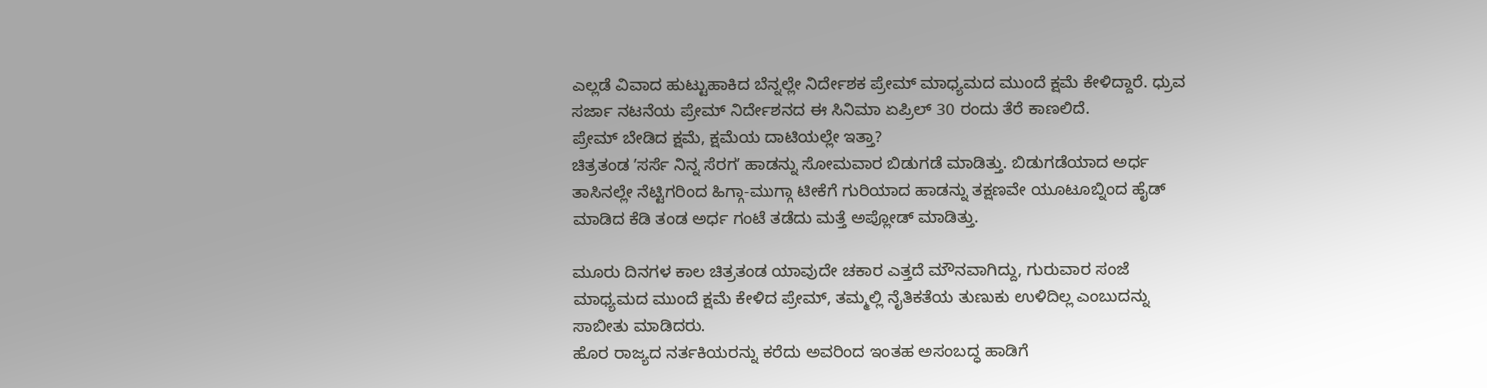ಎಲ್ಲಡೆ ವಿವಾದ ಹುಟ್ಟುಹಾಕಿದ ಬೆನ್ನಲ್ಲೇ ನಿರ್ದೇಶಕ ಪ್ರೇಮ್ ಮಾಧ್ಯಮದ ಮುಂದೆ ಕ್ಷಮೆ ಕೇಳಿದ್ದಾರೆ. ಧ್ರುವ ಸರ್ಜಾ ನಟನೆಯ ಪ್ರೇಮ್ ನಿರ್ದೇಶನದ ಈ ಸಿನಿಮಾ ಏಪ್ರಿಲ್ 30 ರಂದು ತೆರೆ ಕಾಣಲಿದೆ.
ಪ್ರೇಮ್ ಬೇಡಿದ ಕ್ಷಮೆ, ಕ್ಷಮೆಯ ದಾಟಿಯಲ್ಲೇ ಇತ್ತಾ?
ಚಿತ್ರತಂಡ ʼಸರ್ಸೆ ನಿನ್ನ ಸೆರಗʼ ಹಾಡನ್ನು ಸೋಮವಾರ ಬಿಡುಗಡೆ ಮಾಡಿತ್ತು. ಬಿಡುಗಡೆಯಾದ ಅರ್ಧ ತಾಸಿನಲ್ಲೇ ನೆಟ್ಟಿಗರಿಂದ ಹಿಗ್ಗಾ-ಮುಗ್ಗಾ ಟೀಕೆಗೆ ಗುರಿಯಾದ ಹಾಡನ್ನು ತಕ್ಷಣವೇ ಯೂಟೂಬ್ನಿಂದ ಹೈಡ್ ಮಾಡಿದ ಕೆಡಿ ತಂಡ ಅರ್ಧ ಗಂಟೆ ತಡೆದು ಮತ್ತೆ ಅಪ್ಲೋಡ್ ಮಾಡಿತ್ತು.

ಮೂರು ದಿನಗಳ ಕಾಲ ಚಿತ್ರತಂಡ ಯಾವುದೇ ಚಕಾರ ಎತ್ತದೆ ಮೌನವಾಗಿದ್ದು, ಗುರುವಾರ ಸಂಜೆ ಮಾಧ್ಯಮದ ಮುಂದೆ ಕ್ಷಮೆ ಕೇಳಿದ ಪ್ರೇಮ್, ತಮ್ಮಲ್ಲಿ ನೈತಿಕತೆಯ ತುಣುಕು ಉಳಿದಿಲ್ಲ ಎಂಬುದನ್ನು ಸಾಬೀತು ಮಾಡಿದರು.
ಹೊರ ರಾಜ್ಯದ ನರ್ತಕಿಯರನ್ನು ಕರೆದು ಅವರಿಂದ ಇಂತಹ ಅಸಂಬದ್ಧ ಹಾಡಿಗೆ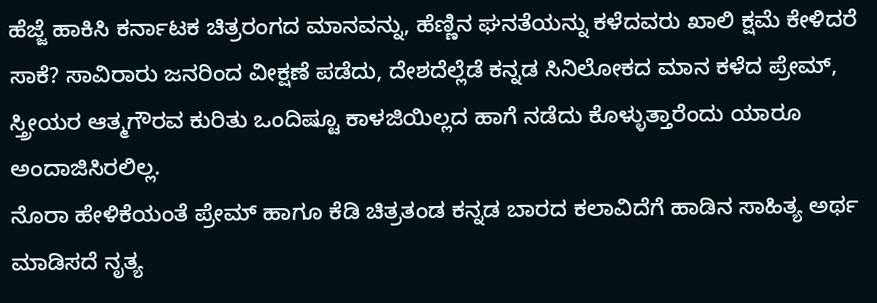ಹೆಜ್ಜೆ ಹಾಕಿಸಿ ಕರ್ನಾಟಕ ಚಿತ್ರರಂಗದ ಮಾನವನ್ನು, ಹೆಣ್ಣಿನ ಘನತೆಯನ್ನು ಕಳೆದವರು ಖಾಲಿ ಕ್ಷಮೆ ಕೇಳಿದರೆ ಸಾಕೆ? ಸಾವಿರಾರು ಜನರಿಂದ ವೀಕ್ಷಣೆ ಪಡೆದು, ದೇಶದೆಲ್ಲೆಡೆ ಕನ್ನಡ ಸಿನಿಲೋಕದ ಮಾನ ಕಳೆದ ಪ್ರೇಮ್, ಸ್ತ್ರೀಯರ ಆತ್ಮಗೌರವ ಕುರಿತು ಒಂದಿಷ್ಟೂ ಕಾಳಜಿಯಿಲ್ಲದ ಹಾಗೆ ನಡೆದು ಕೊಳ್ಳುತ್ತಾರೆಂದು ಯಾರೂ ಅಂದಾಜಿಸಿರಲಿಲ್ಲ.
ನೊರಾ ಹೇಳಿಕೆಯಂತೆ ಪ್ರೇಮ್ ಹಾಗೂ ಕೆಡಿ ಚಿತ್ರತಂಡ ಕನ್ನಡ ಬಾರದ ಕಲಾವಿದೆಗೆ ಹಾಡಿನ ಸಾಹಿತ್ಯ ಅರ್ಥ ಮಾಡಿಸದೆ ನೃತ್ಯ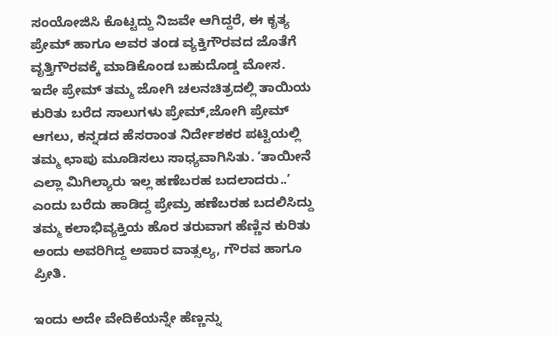ಸಂಯೋಜಿಸಿ ಕೊಟ್ಟದ್ದು ನಿಜವೇ ಆಗಿದ್ದರೆ, ಈ ಕೃತ್ಯ ಪ್ರೇಮ್ ಹಾಗೂ ಅವರ ತಂಡ ವ್ಯಕ್ತಿಗೌರವದ ಜೊತೆಗೆ ವೃತ್ತಿಗೌರವಕ್ಕೆ ಮಾಡಿಕೊಂಡ ಬಹುದೊಡ್ಡ ಮೋಸ.
ಇದೇ ಪ್ರೇಮ್ ತಮ್ಮ ಜೋಗಿ ಚಲನಚಿತ್ರದಲ್ಲಿ ತಾಯಿಯ ಕುರಿತು ಬರೆದ ಸಾಲುಗಳು ಪ್ರೇಮ್,ಜೋಗಿ ಪ್ರೇಮ್ ಆಗಲು, ಕನ್ನಡದ ಹೆಸರಾಂತ ನಿರ್ದೇಶಕರ ಪಟ್ಟಿಯಲ್ಲಿ ತಮ್ಮ ಛಾಪು ಮೂಡಿಸಲು ಸಾಧ್ಯವಾಗಿಸಿತು. ʼತಾಯೀನೆ ಎಲ್ಲಾ ಮಿಗಿಲ್ಯಾರು ಇಲ್ಲ ಹಣೆಬರಹ ಬದಲಾದರು..ʼ ಎಂದು ಬರೆದು ಹಾಡಿದ್ದ ಪ್ರೇಮ್ರ ಹಣೆಬರಹ ಬದಲಿಸಿದ್ದು ತಮ್ಮ ಕಲಾಭಿವ್ಯಕ್ತಿಯ ಹೊರ ತರುವಾಗ ಹೆಣ್ಣಿನ ಕುರಿತು ಅಂದು ಅವರಿಗಿದ್ದ ಅಪಾರ ವಾತ್ಸಲ್ಯ, ಗೌರವ ಹಾಗೂ ಪ್ರೀತಿ.

ಇಂದು ಅದೇ ವೇದಿಕೆಯನ್ನೇ ಹೆಣ್ಣನ್ನು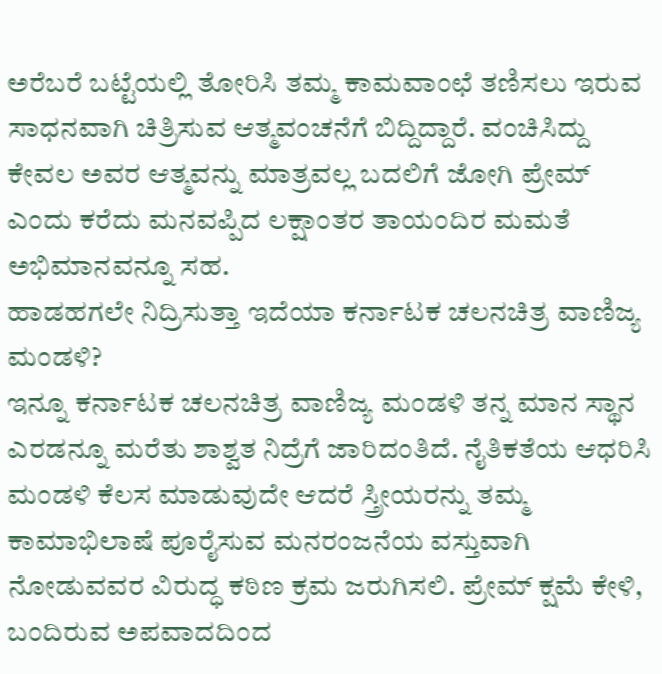ಅರೆಬರೆ ಬಟ್ಟೆಯಲ್ಲಿ ತೋರಿಸಿ ತಮ್ಮ ಕಾಮವಾಂಛೆ ತಣಿಸಲು ಇರುವ ಸಾಧನವಾಗಿ ಚಿತ್ರಿಸುವ ಆತ್ಮವಂಚನೆಗೆ ಬಿದ್ದಿದ್ದಾರೆ. ವಂಚಿಸಿದ್ದು ಕೇವಲ ಅವರ ಆತ್ಮವನ್ನು ಮಾತ್ರವಲ್ಲ ಬದಲಿಗೆ ಜೋಗಿ ಪ್ರೇಮ್ ಎಂದು ಕರೆದು ಮನವಪ್ಪಿದ ಲಕ್ಷಾಂತರ ತಾಯಂದಿರ ಮಮತೆ ಅಭಿಮಾನವನ್ನೂ ಸಹ.
ಹಾಡಹಗಲೇ ನಿದ್ರಿಸುತ್ತಾ ಇದೆಯಾ ಕರ್ನಾಟಕ ಚಲನಚಿತ್ರ ವಾಣಿಜ್ಯ ಮಂಡಳಿ?
ಇನ್ನೂ ಕರ್ನಾಟಕ ಚಲನಚಿತ್ರ ವಾಣಿಜ್ಯ ಮಂಡಳಿ ತನ್ನ ಮಾನ ಸ್ಥಾನ ಎರಡನ್ನೂ ಮರೆತು ಶಾಶ್ವತ ನಿದ್ರೆಗೆ ಜಾರಿದಂತಿದೆ. ನೈತಿಕತೆಯ ಆಧರಿಸಿ ಮಂಡಳಿ ಕೆಲಸ ಮಾಡುವುದೇ ಆದರೆ ಸ್ತ್ರೀಯರನ್ನು ತಮ್ಮ ಕಾಮಾಭಿಲಾಷೆ ಪೂರೈಸುವ ಮನರಂಜನೆಯ ವಸ್ತುವಾಗಿ ನೋಡುವವರ ವಿರುದ್ಧ ಕಠಿಣ ಕ್ರಮ ಜರುಗಿಸಲಿ. ಪ್ರೇಮ್ ಕ್ಷಮೆ ಕೇಳಿ, ಬಂದಿರುವ ಅಪವಾದದಿಂದ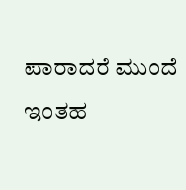ಪಾರಾದರೆ ಮುಂದೆ ಇಂತಹ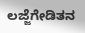ಲಜ್ಜೆಗೇಡಿತನ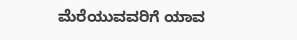ಮೆರೆಯುವವರಿಗೆ ಯಾವ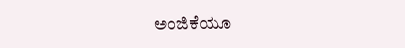ಅಂಜಿಕೆಯೂ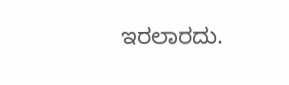ಇರಲಾರದು.